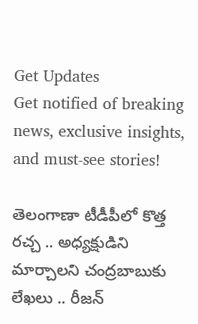Get Updates
Get notified of breaking news, exclusive insights, and must-see stories!

తెలంగాణా టీడీపీలో కొత్త రచ్చ .. అధ్యక్షుడిని మార్చాలని చంద్రబాబుకు లేఖలు .. రీజన్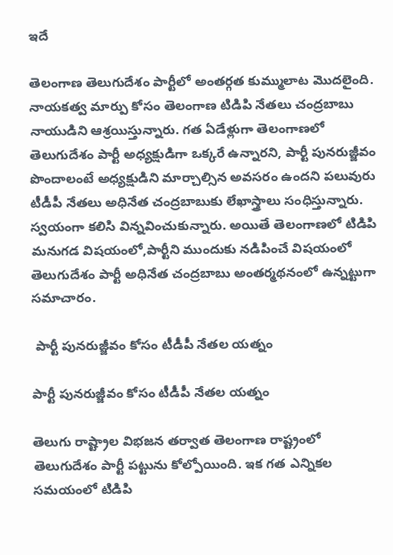ఇదే

తెలంగాణ తెలుగుదేశం పార్టీలో అంతర్గత కుమ్ములాట మొదలైంది. నాయకత్వ మార్పు కోసం తెలంగాణ టిడిపి నేతలు చంద్రబాబు నాయుడిని ఆశ్రయిస్తున్నారు. గత ఏడేళ్లుగా తెలంగాణలో తెలుగుదేశం పార్టీ అధ్యక్షుడిగా ఒక్కరే ఉన్నారని, పార్టీ పునరుజ్జీవం పొందాలంటే అధ్యక్షుడిని మార్చాల్సిన అవసరం ఉందని పలువురు టీడీపీ నేతలు అధినేత చంద్రబాబుకు లేఖాస్త్రాలు సంధిస్తున్నారు. స్వయంగా కలిసి విన్నవించుకున్నారు. అయితే తెలంగాణలో టిడిపి మనుగడ విషయంలో,పార్టీని ముందుకు నడిపించే విషయంలో తెలుగుదేశం పార్టీ అధినేత చంద్రబాబు అంతర్మథనంలో ఉన్నట్టుగా సమాచారం.

 పార్టీ పునరుజ్జీవం కోసం టీడీపీ నేతల యత్నం

పార్టీ పునరుజ్జీవం కోసం టీడీపీ నేతల యత్నం

తెలుగు రాష్ట్రాల విభజన తర్వాత తెలంగాణ రాష్ట్రంలో తెలుగుదేశం పార్టీ పట్టును కోల్పోయింది. ఇక గత ఎన్నికల సమయంలో టిడిపి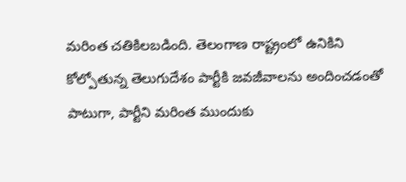మరింత చతికిలబడింది. తెలంగాణ రాష్ట్రంలో ఉనికిని కోల్పోతున్న తెలుగుదేశం పార్టీకి జవజీవాలను అందించడంతో పాటుగా, పార్టీని మరింత ముందుకు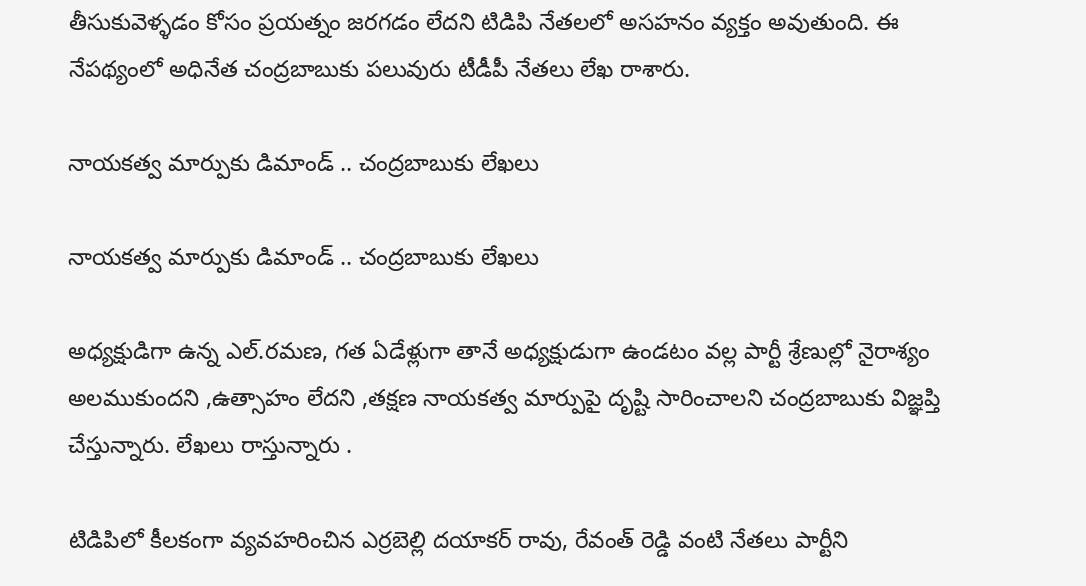తీసుకువెళ్ళడం కోసం ప్రయత్నం జరగడం లేదని టిడిపి నేతలలో అసహనం వ్యక్తం అవుతుంది. ఈ నేపథ్యంలో అధినేత చంద్రబాబుకు పలువురు టీడీపీ నేతలు లేఖ రాశారు.

నాయకత్వ మార్పుకు డిమాండ్ .. చంద్రబాబుకు లేఖలు

నాయకత్వ మార్పుకు డిమాండ్ .. చంద్రబాబుకు లేఖలు

అధ్యక్షుడిగా ఉన్న ఎల్.రమణ, గత ఏడేళ్లుగా తానే అధ్యక్షుడుగా ఉండటం వల్ల పార్టీ శ్రేణుల్లో నైరాశ్యం అలముకుందని ,ఉత్సాహం లేదని ,తక్షణ నాయకత్వ మార్పుపై దృష్టి సారించాలని చంద్రబాబుకు విజ్ఞప్తి చేస్తున్నారు. లేఖలు రాస్తున్నారు .

టిడిపిలో కీలకంగా వ్యవహరించిన ఎర్రబెల్లి దయాకర్ రావు, రేవంత్ రెడ్డి వంటి నేతలు పార్టీని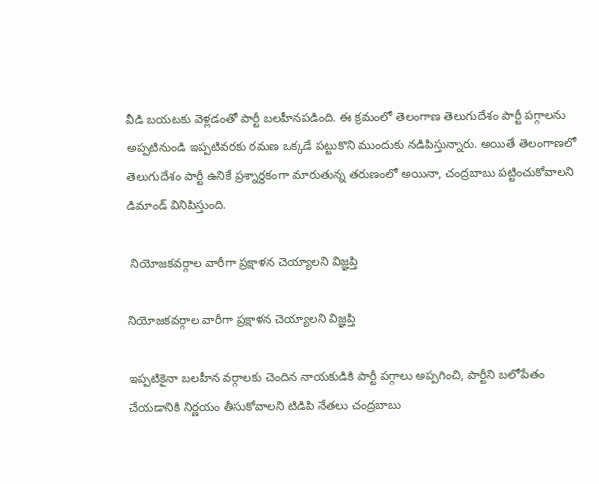వీడి బయటకు వెళ్లడంతో పార్టీ బలహీనపడింది. ఈ క్రమంలో తెలంగాణ తెలుగుదేశం పార్టీ పగ్గాలను అప్పటినుండి ఇప్పటివరకు రమణ ఒక్కడే పట్టుకొని ముందుకు నడిపిస్తున్నారు. అయితే తెలంగాణలో తెలుగుదేశం పార్టీ ఉనికే ప్రశ్నార్థకంగా మారుతున్న తరుణంలో అయినా, చంద్రబాబు పట్టించుకోవాలని డిమాండ్ వినిపిస్తుంది.

 నియోజకవర్గాల వారీగా ప్రక్షాళన చెయ్యాలని విజ్ఞప్తి

నియోజకవర్గాల వారీగా ప్రక్షాళన చెయ్యాలని విజ్ఞప్తి

ఇప్పటికైనా బలహీన వర్గాలకు చెందిన నాయకుడికి పార్టీ పగ్గాలు అప్పగించి, పార్టీని బలోపేతం చేయడానికి నిర్ణయం తీసుకోవాలని టిడిపి నేతలు చంద్రబాబు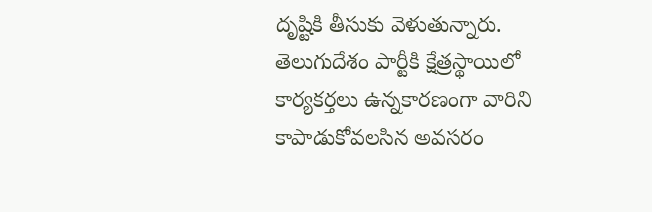దృష్టికి తీసుకు వెళుతున్నారు.
తెలుగుదేశం పార్టీకి క్షేత్రస్థాయిలో కార్యకర్తలు ఉన్నకారణంగా వారిని కాపాడుకోవలసిన అవసరం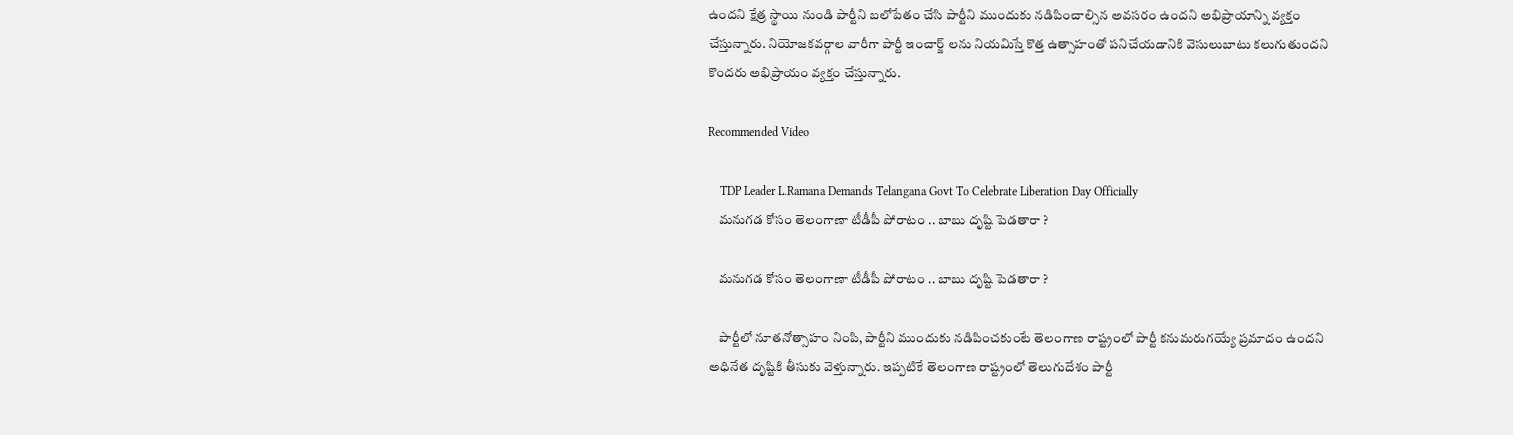ఉందని క్షేత్ర స్థాయి నుండి పార్టీని బలోపేతం చేసి పార్టీని ముందుకు నడిపించాల్సిన అవసరం ఉందని అభిప్రాయాన్ని వ్యక్తం చేస్తున్నారు. నియోజకవర్గాల వారీగా పార్టీ ఇంచార్జ్ లను నియమిస్తే కొత్త ఉత్సాహంతో పనిచేయడానికి వెసులుబాటు కలుగుతుందని కొందరు అభిప్రాయం వ్యక్తం చేస్తున్నారు.

Recommended Video

    TDP Leader L.Ramana Demands Telangana Govt To Celebrate Liberation Day Officially
    మనుగడ కోసం తెలంగాణా టీడీపీ పోరాటం .. బాబు దృష్టి పెడతారా ?

    మనుగడ కోసం తెలంగాణా టీడీపీ పోరాటం .. బాబు దృష్టి పెడతారా ?

    పార్టీలో నూతనోత్సాహం నింపి, పార్టీని ముందుకు నడిపించకుంటే తెలంగాణ రాష్ట్రంలో పార్టీ కనుమరుగయ్యే ప్రమాదం ఉందని అధినేత దృష్టికి తీసుకు వెళ్తున్నారు. ఇప్పటికే తెలంగాణ రాష్ట్రంలో తెలుగుదేశం పార్టీ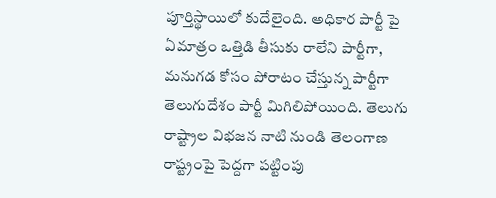పూర్తిస్థాయిలో కుదేలైంది. అధికార పార్టీ పై ఏమాత్రం ఒత్తిడి తీసుకు రాలేని పార్టీగా, మనుగడ కోసం పోరాటం చేస్తున్న పార్టీగా తెలుగుదేశం పార్టీ మిగిలిపోయింది. తెలుగు రాష్ట్రాల విభజన నాటి నుండి తెలంగాణ రాష్ట్రంపై పెద్దగా పట్టింపు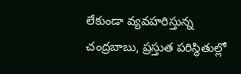లేకుండా వ్యవహరిస్తున్న చంద్రబాబు, ప్రస్తుత పరిస్థితుల్లో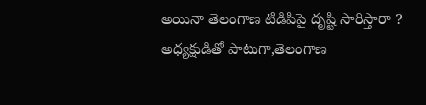అయినా తెలంగాణ టిడిపిపై దృష్టి సారిస్తారా ? అధ్యక్షుడితో పాటుగా,తెలంగాణ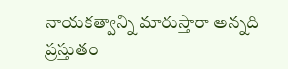నాయకత్వాన్ని మారుస్తారా అన్నది ప్రస్తుతం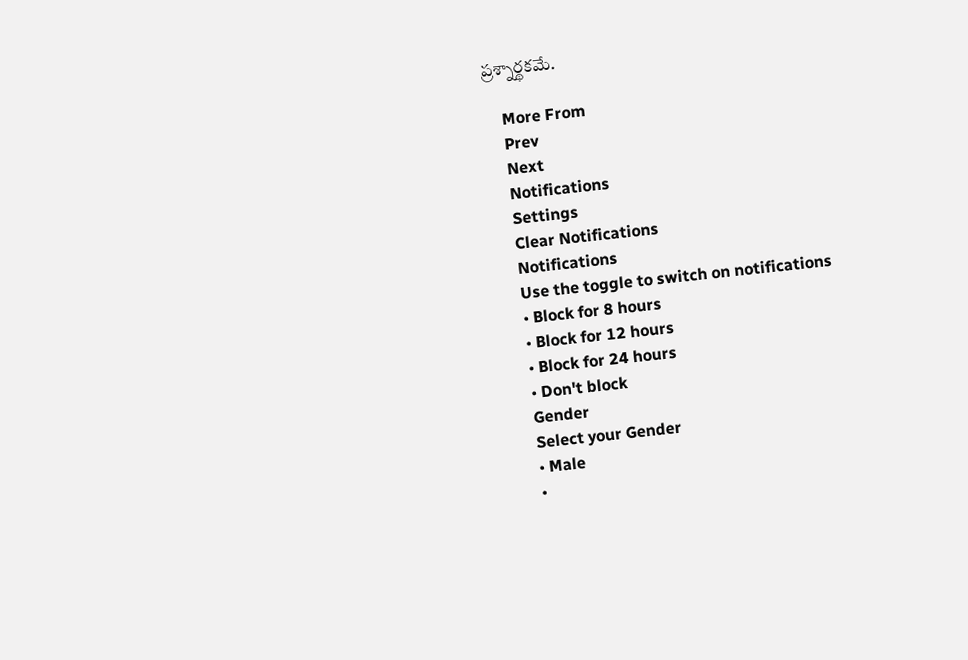ప్రశ్నార్థకమే.

    More From
    Prev
    Next
    Notifications
    Settings
    Clear Notifications
    Notifications
    Use the toggle to switch on notifications
    • Block for 8 hours
    • Block for 12 hours
    • Block for 24 hours
    • Don't block
    Gender
    Select your Gender
    • Male
    •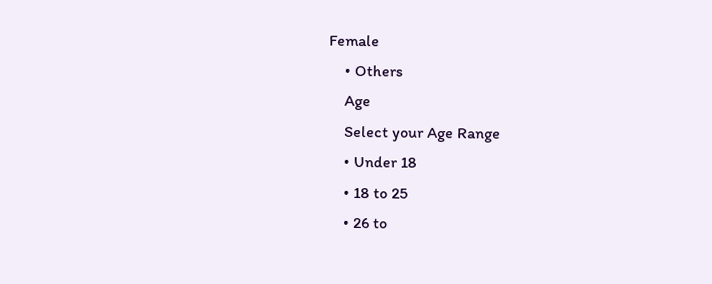Female
    • Others
    Age
    Select your Age Range
    • Under 18
    • 18 to 25
    • 26 to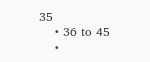35
    • 36 to 45
    •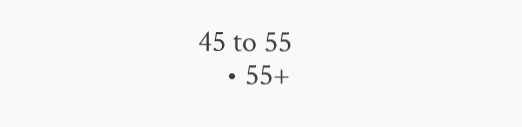45 to 55
    • 55+